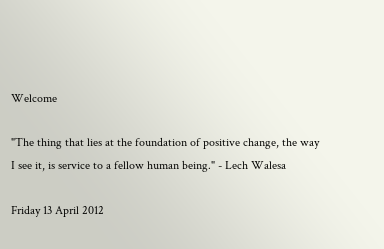Welcome

"The thing that lies at the foundation of positive change, the way I see it, is service to a fellow human being." - Lech Walesa

Friday 13 April 2012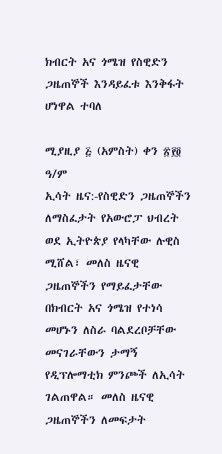ክብርት አና ጎሜዝ የስዊድን ጋዜጠኞች እንዳይፈቱ እንቅፋት ሆነዋል ተባለ

ሚያዚያ ፭ (አምስት) ቀን ፳፻፬ ዓ/ም
ኢሳት ዜና:-የስዊድን ጋዜጠኞችን ለማስፈታት የአውሮፓ ህብረት ወደ ኢትዮጵያ የላካቸው ሉዊስ ሚሸል፣ መለስ ዜናዊ ጋዜጠኞችን የማይፈታቸው በክብርት አና ጎሜዝ የተነሳ መሆኑን ለስራ ባልደረቦቻቸው መናገራቸውን ታማኝ የዲፕሎማቲክ ምንጮች ለኢሳት ገልጠዋል። መለስ ዜናዊ ጋዜጠኞችን ለመፍታት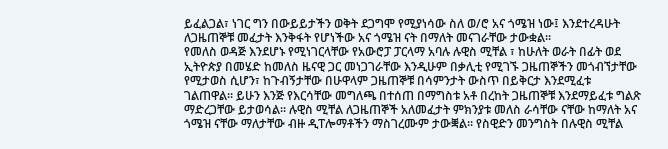ይፈልጋል፣ ነገር ግን በውይይታችን ወቅት ደጋግሞ የሚያነሳው ስለ ወ/ሮ አና ጎሜዝ ነው፤ እንደተረዳሁት ለጋዜጠኞቹ መፈታት እንቅፋት የሆነችው አና ጎሜዝ ናት በማለት መናገራቸው ታውቋል።
የመለስ ወዳጅ እንደሆኑ የሚነገርላቸው የአውሮፓ ፓርላማ አባሉ ሉዊስ ሚቸል ፣ ከሁለት ወራት በፊት ወደ ኢትዮጵያ በመሄድ ከመለስ ዜናዊ ጋር መነጋገራቸው እንዲሁም በቃሊቲ የሚገኙ ጋዜጠኞችን መጎብኘታቸው የሚታወስ ሲሆን፣ ከጉብኝታቸው በሁዋላም ጋዜጠኞቹ በሳምንታት ውስጥ በይቅርታ እንደሚፈቱ ገልጠዋል። ይሁን እንጅ የእርሳቸው መግለጫ በተሰጠ በማግስቱ አቶ በረከት ጋዜጠኞቹ እንደማይፈቱ ግልጽ ማድረጋቸው ይታወሳል። ሉዊስ ሚቸል ለጋዜጠኞች አለመፈታት ምክንያቱ መለስ ራሳቸው ናቸው ከማለት አና ጎሜዝ ናቸው ማለታቸው ብዙ ዲፐሎማቶችን ማስገረሙም ታውቛል። የስዊድን መንግስት በሉዊስ ሚቸል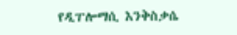የዲፐሎማሲ እንቅስቃሴ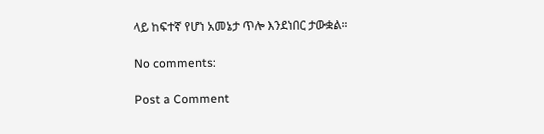ላይ ከፍተኛ የሆነ አመኔታ ጥሎ እንደነበር ታውቋል።

No comments:

Post a Comment